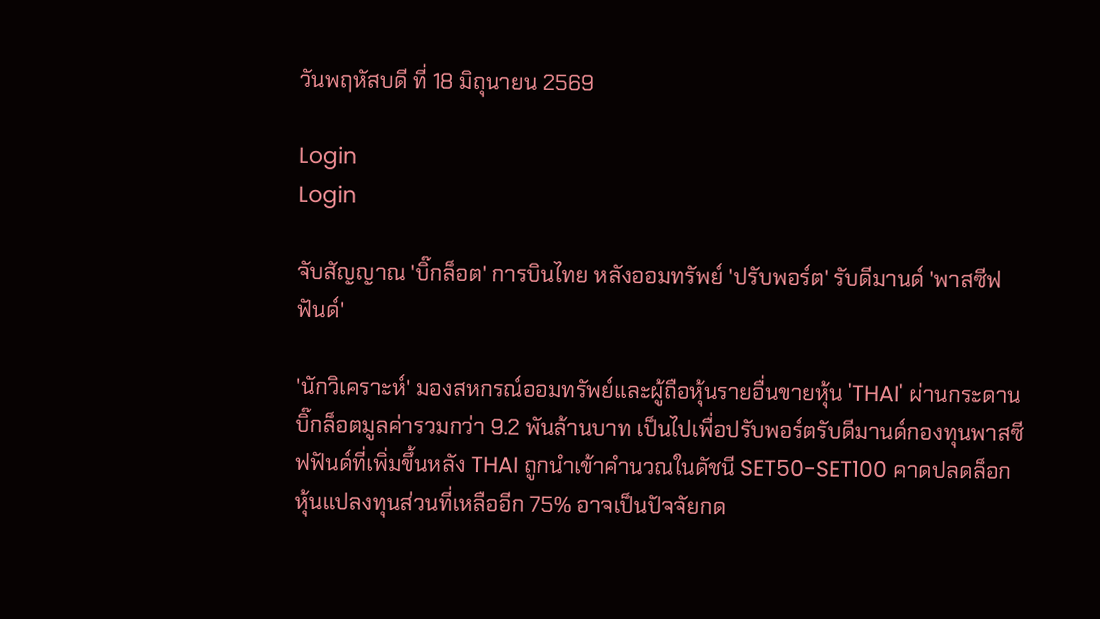วันพฤหัสบดี ที่ 18 มิถุนายน 2569

Login
Login

จับสัญญาณ 'บิ๊กล็อต' การบินไทย หลังออมทรัพย์ 'ปรับพอร์ต' รับดีมานด์ 'พาสซีฟฟันด์'

'นักวิเคราะห์' มองสหกรณ์ออมทรัพย์และผู้ถือหุ้นรายอื่นขายหุ้น 'THAI' ผ่านกระดานบิ๊กล็อตมูลค่ารวมกว่า 9.2 พันล้านบาท เป็นไปเพื่อปรับพอร์ตรับดีมานด์กองทุนพาสซีฟฟันด์ที่เพิ่มขึ้นหลัง THAI ถูกนำเข้าคำนวณในดัชนี SET50-SET100 คาดปลดล็อกหุ้นแปลงทุนส่วนที่เหลืออีก 75% อาจเป็นปัจจัยกด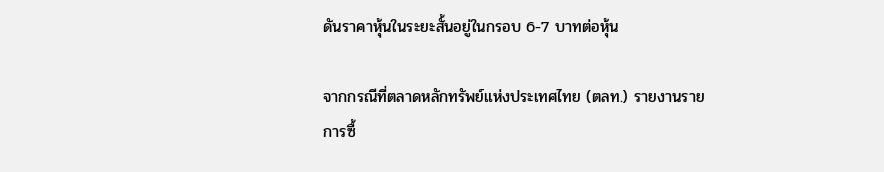ดันราคาหุ้นในระยะสั้นอยู่ในกรอบ 6-7 บาทต่อหุ้น

จากกรณีที่ตลาดหลักทรัพย์แห่งประเทศไทย (ตลท.) รายงานรายการซื้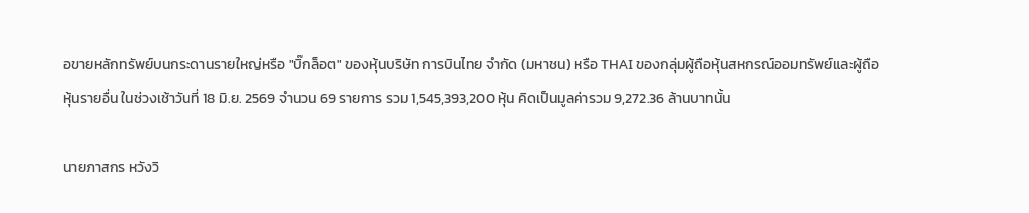อขายหลักทรัพย์บนกระดานรายใหญ่หรือ "บิ๊กล็อต" ของหุ้นบริษัท การบินไทย จำกัด (มหาชน) หรือ THAI ของกลุ่มผู้ถือหุ้นสหกรณ์ออมทรัพย์และผู้ถือหุ้นรายอื่น ในช่วงเช้าวันที่ 18 มิ.ย. 2569 จำนวน 69 รายการ รวม 1,545,393,200 หุ้น คิดเป็นมูลค่ารวม 9,272.36 ล้านบาทนั้น

นายภาสกร หวังวิ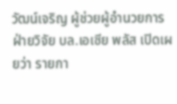วัฒน์เจริญ ผู้ช่วยผู้อำนวยการ ฝ่ายวิจัย บล.เอเซีย พลัส เปิดเผยว่า รายกา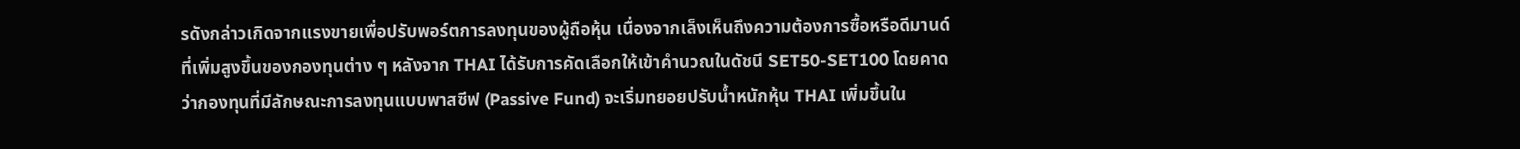รดังกล่าวเกิดจากแรงขายเพื่อปรับพอร์ตการลงทุนของผู้ถือหุ้น เนื่องจากเล็งเห็นถึงความต้องการซื้อหรือดีมานด์ที่เพิ่มสูงขึ้นของกองทุนต่าง ๆ หลังจาก THAI ได้รับการคัดเลือกให้เข้าคำนวณในดัชนี SET50-SET100 โดยคาดว่ากองทุนที่มีลักษณะการลงทุนแบบพาสซีฟ (Passive Fund) จะเริ่มทยอยปรับน้ำหนักหุ้น THAI เพิ่มขึ้นใน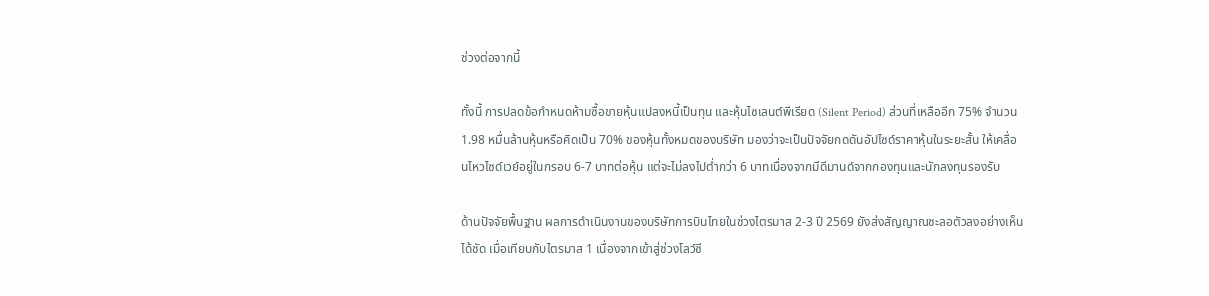ช่วงต่อจากนี้

ทั้งนี้ การปลดข้อกำหนดห้ามซื้อขายหุ้นแปลงหนี้เป็นทุน และหุ้นไซเลนต์พีเรียด (Silent Period) ส่วนที่เหลืออีก 75% จำนวน 1.98 หมื่นล้านหุ้นหรือคิดเป็น 70% ของหุ้นทั้งหมดของบริษัท มองว่าจะเป็นปัจจัยกดดันอัปไซด์ราคาหุ้นในระยะสั้น ให้เคลื่อนไหวไซด์เวย์อยู่ในกรอบ 6-7 บาทต่อหุ้น แต่จะไม่ลงไปต่ำกว่า 6 บาทเนื่องจากมีดีมานด์จากกองทุนและนักลงทุนรองรับ

ด้านปัจจัยพื้นฐาน ผลการดำเนินงานของบริษัทการบินไทยในช่วงไตรมาส 2-3 ปี 2569 ยังส่งสัญญาณชะลอตัวลงอย่างเห็นได้ชัด เมื่อเทียบกับไตรมาส 1 เนื่องจากเข้าสู่ช่วงโลว์ซี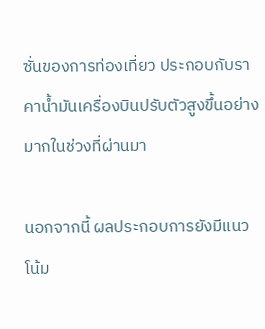ซั่นของการท่องเที่ยว ประกอบกับราคาน้ำมันเครื่องบินปรับตัวสูงขึ้นอย่างมากในช่วงที่ผ่านมา

นอกจากนี้ ผลประกอบการยังมีแนวโน้ม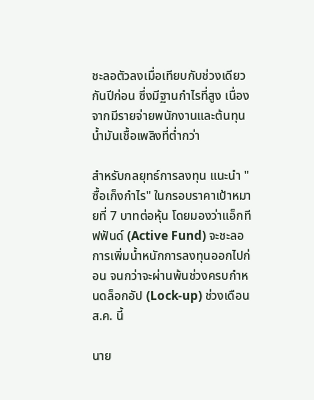ชะลอตัวลงเมื่อเทียบกับช่วงเดียวกันปีก่อน ซึ่งมีฐานกำไรที่สูง เนื่องจากมีรายจ่ายพนักงานและต้นทุนน้ำมันเชื้อเพลิงที่ต่ำกว่า

สำหรับกลยุทธ์การลงทุน แนะนำ "ซื้อเก็งกำไร" ในกรอบราคาเป้าหมายที่ 7 บาทต่อหุ้น โดยมองว่าแอ็กทีฟฟันด์ (Active Fund) จะชะลอการเพิ่มน้ำหนักการลงทุนออกไปก่อน จนกว่าจะผ่านพ้นช่วงครบกำหนดล็อกอัป (Lock-up) ช่วงเดือน ส.ค. นี้

นาย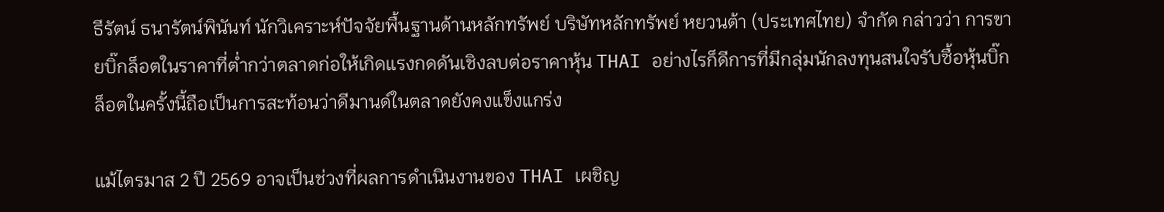ธีรัตน์ ธนารัตน์พินันท์ นักวิเคราะห์ปัจจัยพื้นฐานด้านหลักทรัพย์ บริษัทหลักทรัพย์ หยวนต้า (ประเทศไทย) จำกัด กล่าวว่า การขายบิ๊กล็อตในราคาที่ต่ำกว่าตลาดก่อให้เกิดแรงกดดันเชิงลบต่อราคาหุ้น THAI อย่างไรก็ดีการที่มีกลุ่มนักลงทุนสนใจรับซื้อหุ้นบิ๊กล็อตในครั้งนี้ถือเป็นการสะท้อนว่าดีมานด์ในตลาดยังคงแข็งแกร่ง

แม้ไตรมาส 2 ปี 2569 อาจเป็นช่วงที่ผลการดำเนินงานของ THAI เผชิญ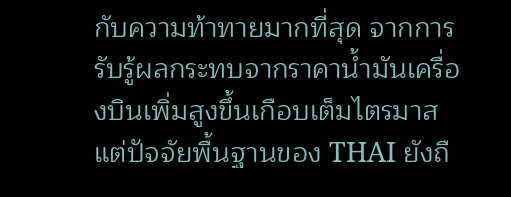กับความท้าทายมากที่สุด จากการรับรู้ผลกระทบจากราคาน้ำมันเครื่องบินเพิ่มสูงขึ้นเกือบเต็มไตรมาส แต่ปัจจัยพื้นฐานของ THAI ยังถื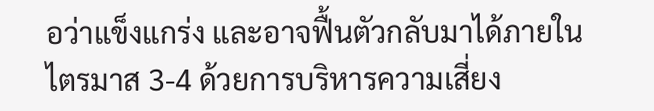อว่าแข็งแกร่ง และอาจฟื้นตัวกลับมาได้ภายในไตรมาส 3-4 ด้วยการบริหารความเสี่ยง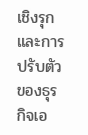เชิงรุกและการปรับตัวของธุรกิจเอ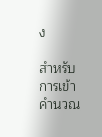ง

สำหรับการเข้าคำนวณ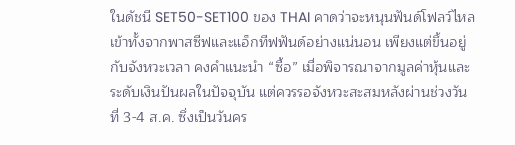ในดัชนี SET50-SET100 ของ THAI คาดว่าจะหนุนฟันด์โฟลว์ไหลเข้าทั้งจากพาสซีฟและแอ็กทีฟฟันด์อย่างแน่นอน เพียงแต่ขึ้นอยู่กับจังหวะเวลา คงคำแนะนำ “ซื้อ” เมื่อพิจารณาจากมูลค่าหุ้นและระดับเงินปันผลในปัจจุบัน แต่ควรรอจังหวะสะสมหลังผ่านช่วงวันที่ 3-4 ส.ค. ซึ่งเป็นวันคร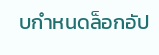บกำหนดล็อกอัป